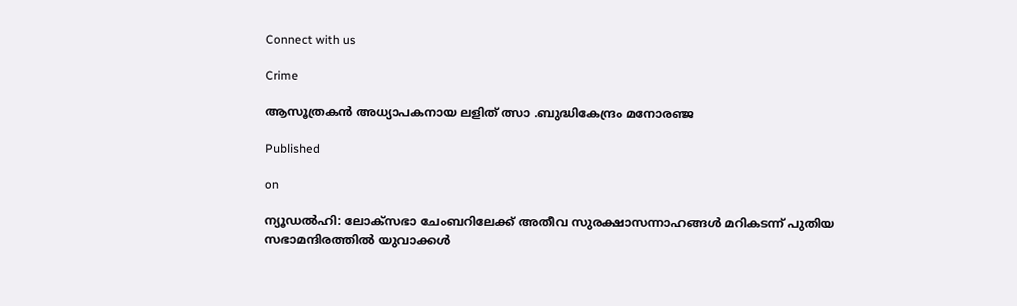Connect with us

Crime

ആസൂത്രകന്‍ അധ്യാപകനായ ലളിത് ത്സാ .ബുദ്ധികേന്ദ്രം മനോരഞ്ജ

Published

on

ന്യൂഡൽഹി: ലോക്സഭാ ചേംബറിലേക്ക് അതീവ സുരക്ഷാസന്നാഹങ്ങൾ മറികടന്ന് പുതിയ സഭാമന്ദിരത്തിൽ യുവാക്കൾ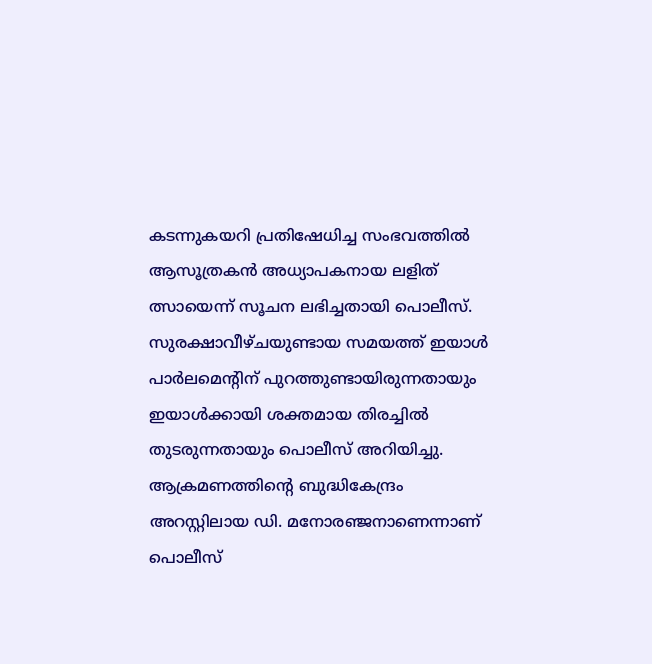കടന്നുകയറി പ്രതിഷേധിച്ച സംഭവത്തിൽ ആസൂത്രകന്‍ അധ്യാപകനായ ലളിത് ത്സായെന്ന് സൂചന ലഭിച്ചതായി പൊലീസ്. സുരക്ഷാവീഴ്ചയുണ്ടായ സമയത്ത് ഇ‍യാൾ പാർലമെന്‍റിന് പുറത്തുണ്ടായിരുന്നതായും ഇയാൾക്കായി ശക്തമായ തിരച്ചിൽ തുടരുന്നതായും പൊലീസ് അറിയിച്ചു.
ആക്രമണത്തിന്‍റെ ബുദ്ധികേന്ദ്രം അറസ്റ്റിലായ ഡി. മനോരഞ്ജനാണെന്നാണ് പൊലീസ്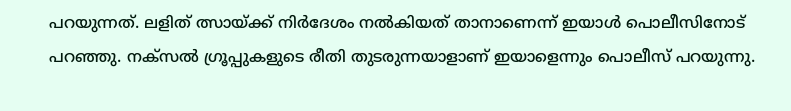പറയുന്നത്. ലളിത് ത്സായ്ക്ക് നിർദേശം നൽകിയത് താനാണെന്ന് ഇയാൾ പൊലീസിനോട് പറഞ്ഞു. നക്സൽ ഗ്രൂപ്പുകളുടെ രീതി തുടരുന്നയാളാണ് ഇയാളെന്നും പൊലീസ് പറയുന്നു.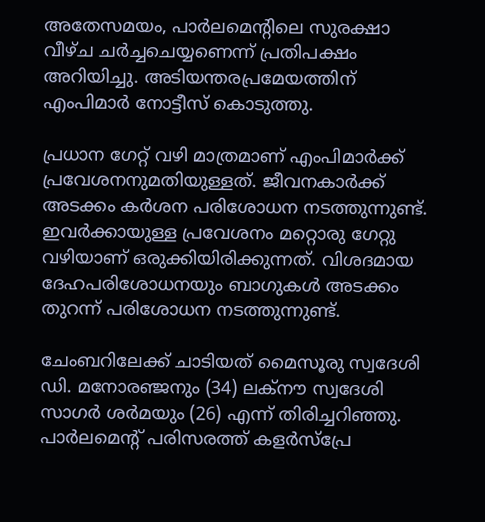അതേസമയം, പാർലമെന്‍റിലെ സുരക്ഷാ വീഴ്ച ചർച്ചചെയ്യണെന്ന് പ്രതിപക്ഷം അറിയിച്ചു. അടിയന്തരപ്രമേയത്തിന് എംപിമാർ നോട്ടീസ് കൊടുത്തു.

പ്രധാന ഗേറ്റ് വഴി മാത്രമാണ് എംപിമാർക്ക് പ്രവേശനനുമതിയുള്ളത്. ജീവനകാർക്ക് അടക്കം കർശന പരിശോധന നടത്തുന്നുണ്ട്. ഇവർക്കായുള്ള പ്രവേശനം മറ്റൊരു ഗേറ്റു വഴിയാണ് ഒരുക്കിയിരിക്കുന്നത്. വിശദമായ ദേഹപരിശോധനയും ബാഗുകൾ അടക്കം തുറന്ന് പരിശോധന നടത്തുന്നുണ്ട്.

ചേംബറിലേക്ക് ചാടിയത് മൈസൂരു സ്വദേശി ഡി. മനോരഞ്ജനും (34) ലക്നൗ സ്വദേശി സാഗർ ശർമയും (26) എന്ന് തിരിച്ചറിഞ്ഞു. പാർലമെന്‍റ് പരിസരത്ത് കളർസ്പ്രേ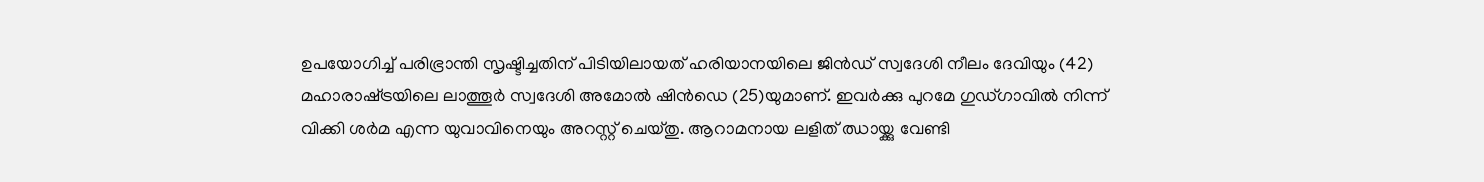ഉപയോഗിച്ച് പരിഭ്രാന്തി സൃഷ്ടിച്ചതിന് പിടിയിലായത് ഹരിയാനയിലെ ജിൻഡ് സ്വദേശി നീലം ദേവിയും (42) മഹാരാഷ്‌ട്രയിലെ ലാത്തൂർ സ്വദേശി അമോൽ ഷിൻഡെ (25)യുമാണ്. ഇവർക്കു പുറമേ ഗുഡ്ഗാവിൽ നിന്ന് വിക്കി ശർമ എന്ന യുവാവിനെയും അറസ്റ്റ് ചെയ്തു. ആറാമനായ ലളിത് ഝായ്ക്കു വേണ്ടി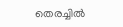തെരച്ചിൽ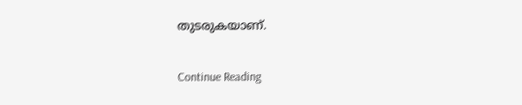തുടരുകയാണ്.

Continue Reading